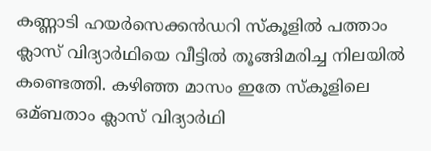കണ്ണാടി ഹയർസെക്കൻഡറി സ്കൂളില്‍ പത്താം ക്ലാസ് വിദ്യാർഥിയെ വീട്ടില്‍ തൂങ്ങിമരിച്ച നിലയില്‍ കണ്ടെത്തി. കഴിഞ്ഞ മാസം ഇതേ സ്കൂളിലെ ഒമ്ബതാം ക്ലാസ് വിദ്യാർഥി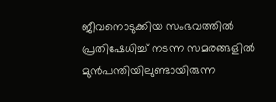ജീവനൊടുക്കിയ സംഭവത്തില്‍ പ്രതിഷേധിച്ച്‌ നടന്ന സമരങ്ങളില്‍ മുൻപന്തിയിലുണ്ടായിരുന്ന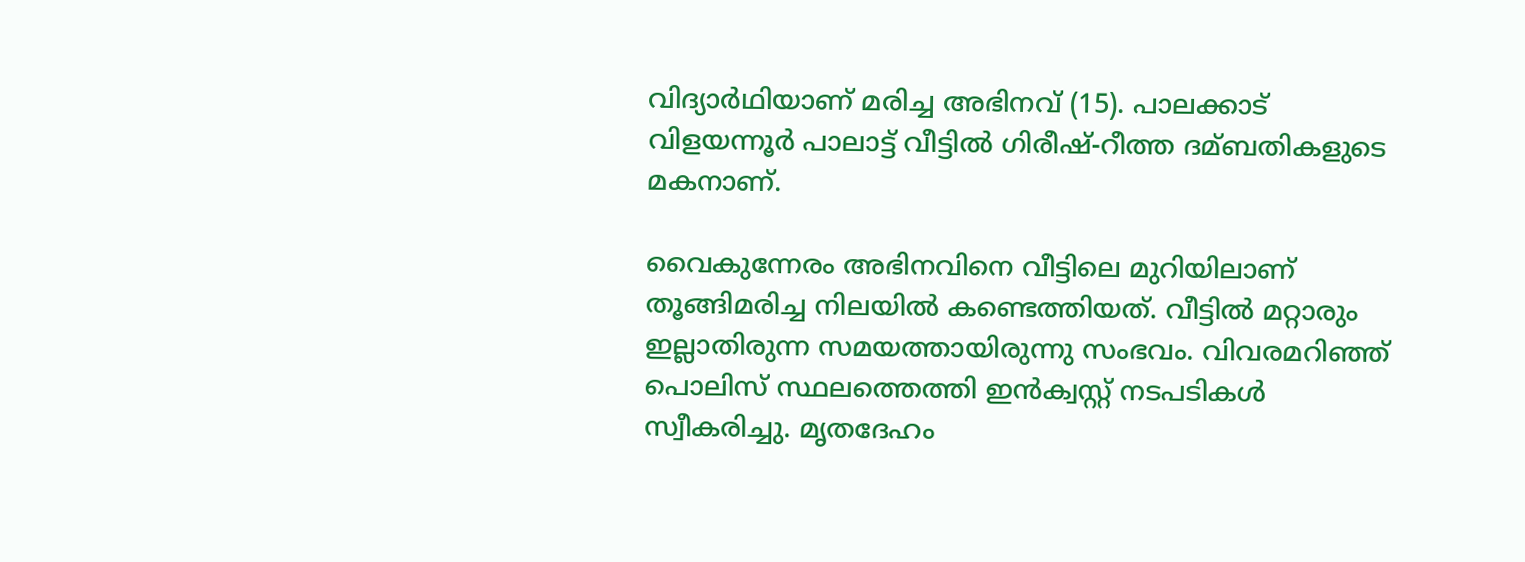വിദ്യാർഥിയാണ് മരിച്ച അഭിനവ് (15). പാലക്കാട് വിളയന്നൂർ പാലാട്ട് വീട്ടില്‍ ഗിരീഷ്-റീത്ത ദമ്ബതികളുടെ മകനാണ്.

വൈകുന്നേരം അഭിനവിനെ വീട്ടിലെ മുറിയിലാണ് തൂങ്ങിമരിച്ച നിലയില്‍ കണ്ടെത്തിയത്. വീട്ടില്‍ മറ്റാരും ഇല്ലാതിരുന്ന സമയത്തായിരുന്നു സംഭവം. വിവരമറിഞ്ഞ് പൊലിസ് സ്ഥലത്തെത്തി ഇൻക്വസ്റ്റ് നടപടികള്‍ സ്വീകരിച്ചു. മൃതദേഹം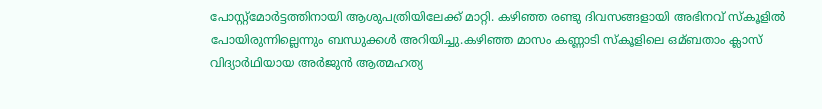പോസ്റ്റ്മോർട്ടത്തിനായി ആശുപത്രിയിലേക്ക് മാറ്റി. കഴിഞ്ഞ രണ്ടു ദിവസങ്ങളായി അഭിനവ് സ്കൂളില്‍ പോയിരുന്നില്ലെന്നും ബന്ധുക്കള്‍ അറിയിച്ചു.കഴിഞ്ഞ മാസം കണ്ണാടി സ്കൂളിലെ ഒമ്ബതാം ക്ലാസ് വിദ്യാർഥിയായ അർജുൻ ആത്മഹത്യ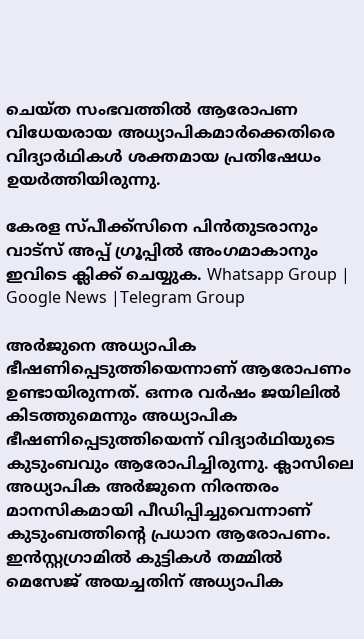ചെയ്ത സംഭവത്തില്‍ ആരോപണ വിധേയരായ അധ്യാപികമാർക്കെതിരെ വിദ്യാർഥികള്‍ ശക്തമായ പ്രതിഷേധം ഉയർത്തിയിരുന്നു.

കേരള സ്പീക്ക്സിനെ പിൻതുടരാനും വാട്സ് അപ്പ് ഗ്രൂപ്പിൽ അംഗമാകാനും ഇവിടെ ക്ലിക്ക് ചെയ്യുക. Whatsapp Group | Google News |Telegram Group

അർജുനെ അധ്യാപിക ഭീഷണിപ്പെടുത്തിയെന്നാണ് ആരോപണം ഉണ്ടായിരുന്നത്. ഒന്നര വർഷം ജയിലില്‍ കിടത്തുമെന്നും അധ്യാപിക ഭീഷണിപ്പെടുത്തിയെന്ന് വിദ്യാർഥിയുടെ കുടുംബവും ആരോപിച്ചിരുന്നു. ക്ലാസിലെ അധ്യാപിക അർജുനെ നിരന്തരം മാനസികമായി പീഡിപ്പിച്ചുവെന്നാണ് കുടുംബത്തിന്റെ പ്രധാന ആരോപണം. ഇൻസ്റ്റഗ്രാമില്‍ കുട്ടികള്‍ തമ്മില്‍ മെസേജ് അയച്ചതിന് അധ്യാപിക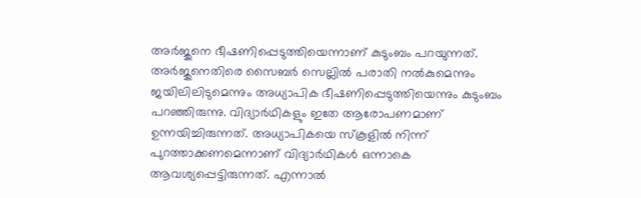അർജുനെ ഭീഷണിപ്പെടുത്തിയെന്നാണ് കുടുംബം പറയുന്നത്. അർജുനെതിരെ സൈബർ സെല്ലില്‍ പരാതി നല്‍കുമെന്നും ജയിലിലിടുമെന്നും അധ്യാപിക ഭീഷണിപ്പെടുത്തിയെന്നും കുടുംബം പറഞ്ഞിരുന്നു. വിദ്യാർഥികളും ഇതേ ആരോപണമാണ് ഉന്നയിച്ചിരുന്നത്. അധ്യാപികയെ സ്കൂളില്‍ നിന്ന് പുറത്താക്കണമെന്നാണ് വിദ്യാർഥികള്‍ ഒന്നാകെ ആവശ്യപ്പെട്ടിരുന്നത്. എന്നാല്‍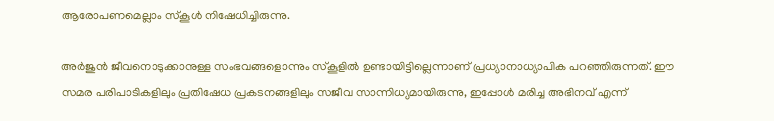ആരോപണമെല്ലാം സ്കൂള്‍ നിഷേധിച്ചിരുന്നു.

അർജുൻ ജീവനൊടുക്കാനുള്ള സംഭവങ്ങളൊന്നും സ്കൂളില്‍ ഉണ്ടായിട്ടില്ലെന്നാണ് പ്രധ്യാനാധ്യാപിക പറഞ്ഞിരുന്നത്. ഈ സമര പരിപാടികളിലും പ്രതിഷേധ പ്രകടനങ്ങളിലും സജീവ സാന്നിധ്യമായിരുന്നു, ഇപ്പോള്‍ മരിച്ച അഭിനവ് എന്ന്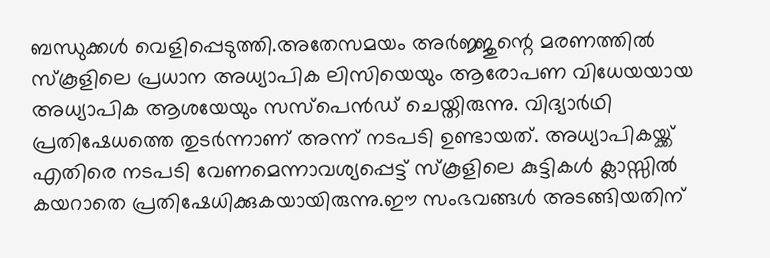ബന്ധുക്കള്‍ വെളിപ്പെടുത്തി.അതേസമയം അർജ്ജുന്റെ മരണത്തില്‍ സ്കൂളിലെ പ്രധാന അധ്യാപിക ലിസിയെയും ആരോപണ വിധേയയായ അധ്യാപിക ആശയേയും സസ്പെൻഡ് ചെയ്തിരുന്നു. വിദ്യാർഥി പ്രതിഷേധത്തെ തുടർന്നാണ് അന്ന് നടപടി ഉണ്ടായത്. അധ്യാപികയ്ക്ക് എതിരെ നടപടി വേണമെന്നാവശ്യപ്പെട്ട് സ്കൂളിലെ കുട്ടികള്‍ ക്ലാസ്സില്‍ കയറാതെ പ്രതിഷേധിക്കുകയായിരുന്നു.ഈ സംഭവങ്ങള്‍ അടങ്ങിയതിന്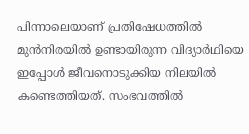പിന്നാലെയാണ് പ്രതിഷേധത്തില്‍ മുൻനിരയില്‍ ഉണ്ടായിരുന്ന വിദ്യാർഥിയെ ഇപ്പോള്‍ ജീവനൊടുക്കിയ നിലയില്‍ കണ്ടെത്തിയത്. സംഭവത്തില്‍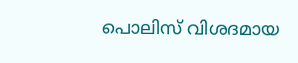പൊലിസ് വിശദമായ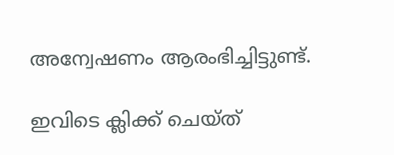അന്വേഷണം ആരംഭിച്ചിട്ടുണ്ട്.

ഇവിടെ ക്ലിക്ക് ചെയ്ത്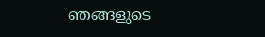ഞങ്ങളുടെ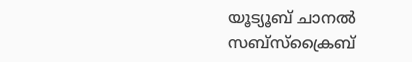യൂട്യൂബ് ചാനൽ സബ്സ്ക്രൈബ്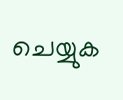ചെയ്യുക